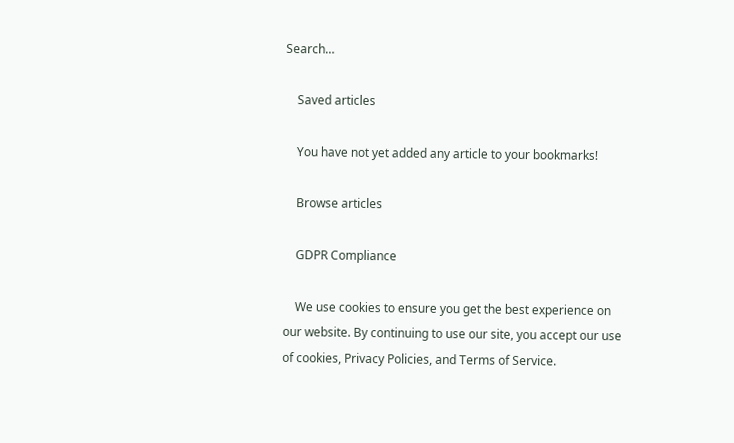Search…

    Saved articles

    You have not yet added any article to your bookmarks!

    Browse articles

    GDPR Compliance

    We use cookies to ensure you get the best experience on our website. By continuing to use our site, you accept our use of cookies, Privacy Policies, and Terms of Service.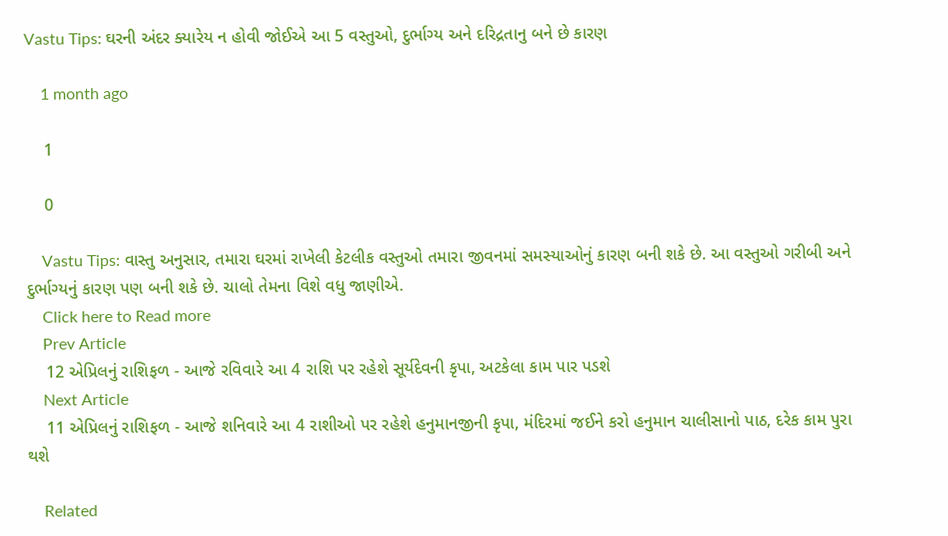Vastu Tips: ઘરની અંદર ક્યારેય ન હોવી જોઈએ આ 5 વસ્તુઓ, દુર્ભાગ્ય અને દરિદ્રતાનુ બને છે કારણ

    1 month ago

    1

    0

    Vastu Tips: વાસ્તુ અનુસાર, તમારા ઘરમાં રાખેલી કેટલીક વસ્તુઓ તમારા જીવનમાં સમસ્યાઓનું કારણ બની શકે છે. આ વસ્તુઓ ગરીબી અને દુર્ભાગ્યનું કારણ પણ બની શકે છે. ચાલો તેમના વિશે વધુ જાણીએ.
    Click here to Read more
    Prev Article
    12 એપ્રિલનું રાશિફળ - આજે રવિવારે આ 4 રાશિ પર રહેશે સૂર્યદેવની કૃપા, અટકેલા કામ પાર પડશે
    Next Article
    11 એપ્રિલનું રાશિફળ - આજે શનિવારે આ 4 રાશીઓ પર રહેશે હનુમાનજીની કૃપા, મંદિરમાં જઈને કરો હનુમાન ચાલીસાનો પાઠ, દરેક કામ પુરા થશે

    Related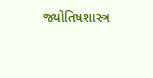જ્યોતિષશાસ્ત્ર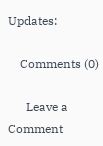Updates:

    Comments (0)

      Leave a Comment